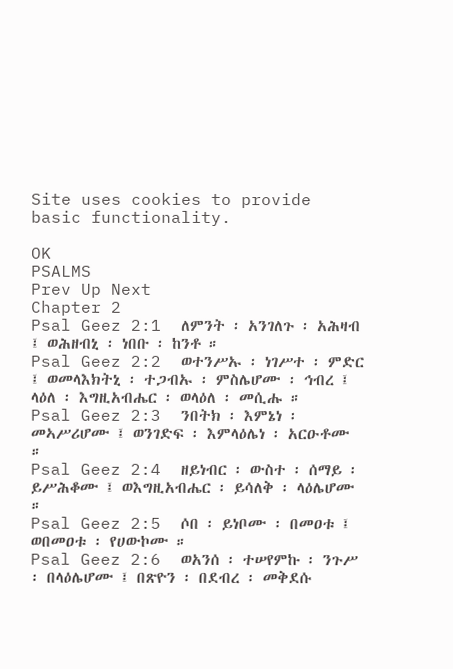Site uses cookies to provide basic functionality.

OK
PSALMS
Prev Up Next
Chapter 2
Psal Geez 2:1  ለምንት ፡ አንገለጉ ፡ አሕዛብ ፤ ወሕዘብኒ ፡ ነበቡ ፡ ከንቶ ።
Psal Geez 2:2  ወተንሥኡ ፡ ነገሥተ ፡ ምድር ፤ ወመላእክትኒ ፡ ተጋብኡ ፡ ምስሌሆሙ ፡ ኅብረ ፤ ላዕለ ፡ እግዚአብሔር ፡ ወላዕለ ፡ መሲሑ ።
Psal Geez 2:3  ንበትክ ፡ እምኔነ ፡ መኣሥሪሆሙ ፤ ወንገድፍ ፡ እምላዕሌነ ፡ አርዑቶሙ ።
Psal Geez 2:4  ዘይነብር ፡ ውስተ ፡ ሰማይ ፡ ይሥሕቆሙ ፤ ወእግዚአብሔር ፡ ይሳለቅ ፡ ላዕሌሆሙ ።
Psal Geez 2:5  ሶበ ፡ ይነቦሙ ፡ በመዐቱ ፤ ወበመዐቱ ፡ የሀውኮሙ ።
Psal Geez 2:6  ወአንሰ ፡ ተሠየምኩ ፡ ንጉሥ ፡ በላዕሌሆሙ ፤ በጽዮን ፡ በደብረ ፡ መቅደሱ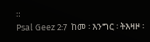።
Psal Geez 2:7  ከመ ፡ እንግር ፡ ትእዛዞ ፡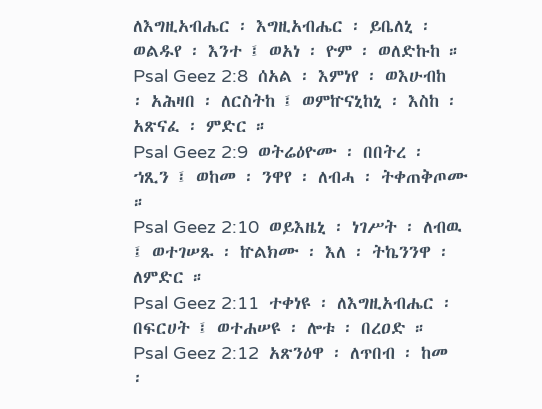ለእግዚአብሔር ፡ እግዚአብሔር ፡ ይቤለኒ ፡ ወልዱየ ፡ እንተ ፤ ወአነ ፡ ዮም ፡ ወለድኩከ ።
Psal Geez 2:8  ሰአል ፡ እምነየ ፡ ወእሁብከ ፡ አሕዛበ ፡ ለርስትከ ፤ ወምኵናኒከኒ ፡ እስከ ፡ አጽናፈ ፡ ምድር ።
Psal Geez 2:9  ወትሬዕዮሙ ፡ በበትረ ፡ ኀጺን ፤ ወከመ ፡ ንዋየ ፡ ለብሓ ፡ ትቀጠቅጦሙ ።
Psal Geez 2:10  ወይእዜኒ ፡ ነገሥት ፡ ለብዉ ፤ ወተገሠጹ ፡ ኵልክሙ ፡ እለ ፡ ትኬንንዋ ፡ ለምድር ።
Psal Geez 2:11  ተቀነዩ ፡ ለእግዚአብሔር ፡ በፍርሀት ፤ ወተሐሠዩ ፡ ሎቱ ፡ በረዐድ ።
Psal Geez 2:12  አጽንዕዋ ፡ ለጥበብ ፡ ከመ ፡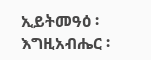ኢይትመዓዕ ፡ እግዚአብሔር ፡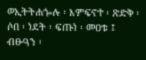ወኢትትሐጐሉ ፡ እምፍኖተ ፡ ጽድቅ ፡ ሶበ ፡ ነደት ፡ ፍጡነ ፡ መዐቱ ፤ ብፁዓን ፡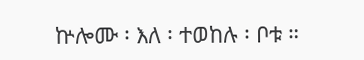ኵሎሙ ፡ እለ ፡ ተወከሉ ፡ ቦቱ ።